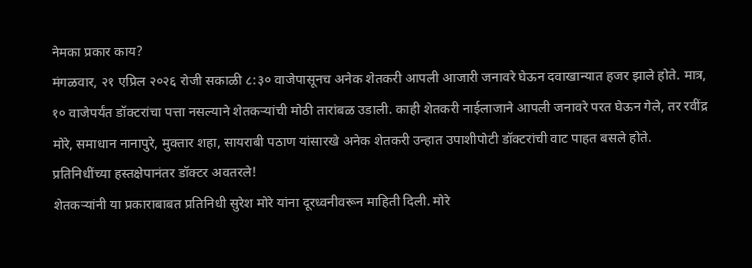नेमका प्रकार काय?
मंगळवार, २१ एप्रिल २०२६ रोजी सकाळी ८:३० वाजेपासूनच अनेक शेतकरी आपली आजारी जनावरे घेऊन दवाखान्यात हजर झाले होते. मात्र, १० वाजेपर्यंत डॉक्टरांचा पत्ता नसल्याने शेतकऱ्यांची मोठी तारांबळ उडाली. काही शेतकरी नाईलाजाने आपली जनावरे परत घेऊन गेले, तर रवींद्र मोरे, समाधान नानापुरे, मुक्तार शहा, सायराबी पठाण यांसारखे अनेक शेतकरी उन्हात उपाशीपोटी डॉक्टरांची वाट पाहत बसले होते.
प्रतिनिधींच्या हस्तक्षेपानंतर डॉक्टर अवतरले!
शेतकऱ्यांनी या प्रकाराबाबत प्रतिनिधी सुरेश मोरे यांना दूरध्वनीवरून माहिती दिली. मोरे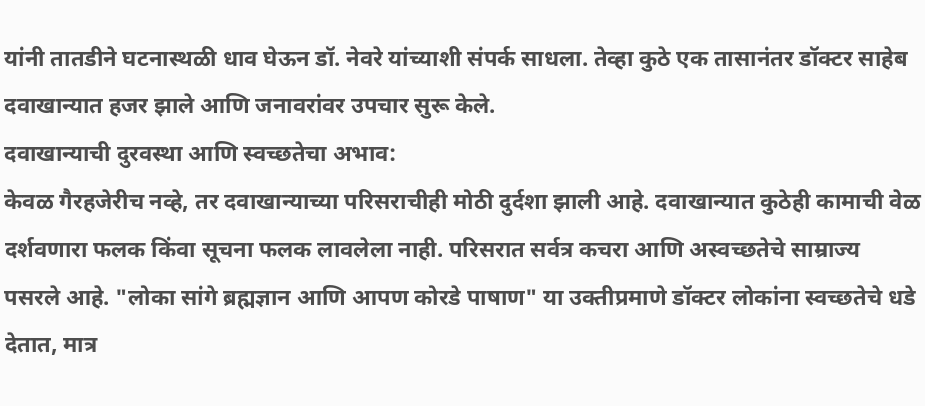यांनी तातडीने घटनास्थळी धाव घेऊन डॉ. नेवरे यांच्याशी संपर्क साधला. तेव्हा कुठे एक तासानंतर डॉक्टर साहेब दवाखान्यात हजर झाले आणि जनावरांवर उपचार सुरू केले.
दवाखान्याची दुरवस्था आणि स्वच्छतेचा अभाव:
केवळ गैरहजेरीच नव्हे, तर दवाखान्याच्या परिसराचीही मोठी दुर्दशा झाली आहे. दवाखान्यात कुठेही कामाची वेळ दर्शवणारा फलक किंवा सूचना फलक लावलेला नाही. परिसरात सर्वत्र कचरा आणि अस्वच्छतेचे साम्राज्य पसरले आहे. "लोका सांगे ब्रह्मज्ञान आणि आपण कोरडे पाषाण" या उक्तीप्रमाणे डॉक्टर लोकांना स्वच्छतेचे धडे देतात, मात्र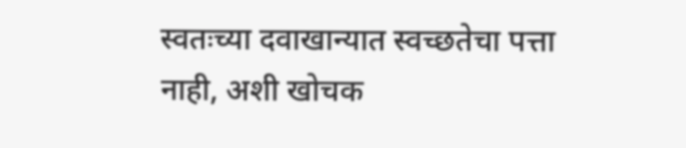स्वतःच्या दवाखान्यात स्वच्छतेचा पत्ता नाही, अशी खोचक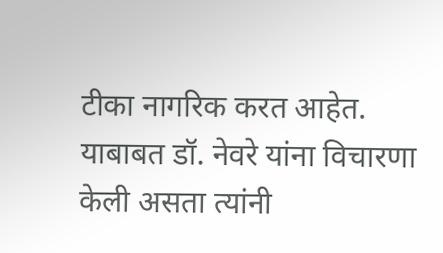टीका नागरिक करत आहेत.
याबाबत डॉ. नेवरे यांना विचारणा केली असता त्यांनी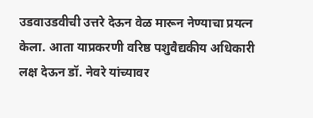उडवाउडवीची उत्तरे देऊन वेळ मारून नेण्याचा प्रयत्न केला. आता याप्रकरणी वरिष्ठ पशुवैद्यकीय अधिकारी लक्ष देऊन डॉ. नेवरे यांच्यावर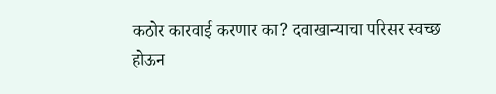कठोर कारवाई करणार का? दवाखान्याचा परिसर स्वच्छ होऊन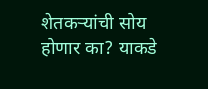शेतकऱ्यांची सोय होणार का? याकडे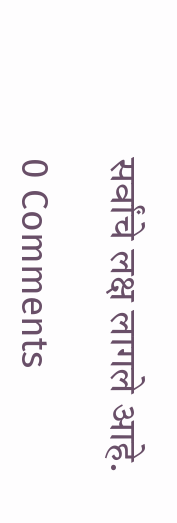सर्वांचे लक्ष लागले आहे.

0 Comments